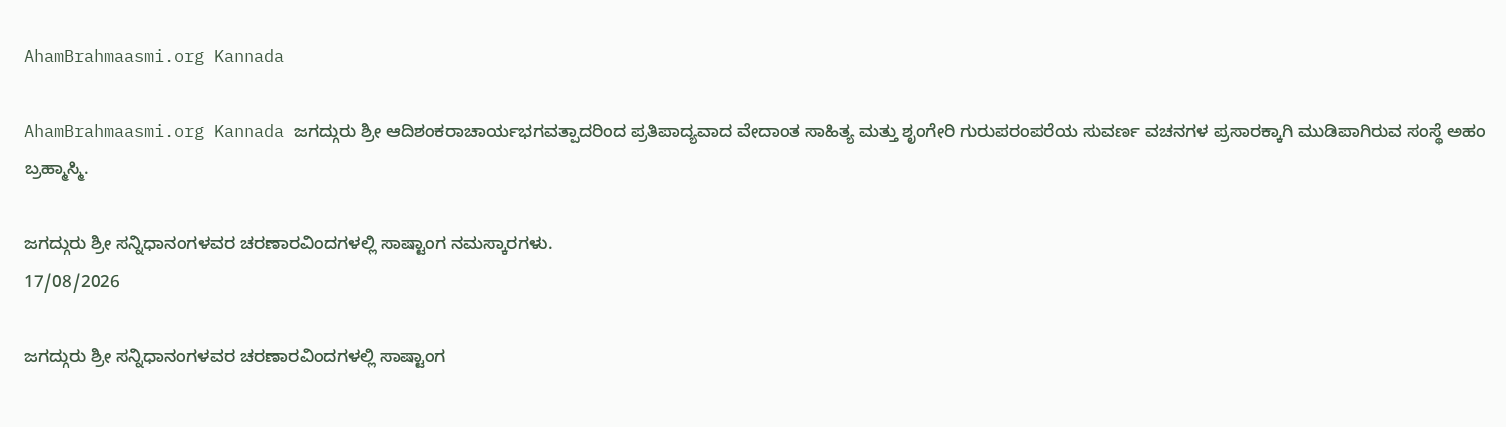AhamBrahmaasmi.org Kannada

AhamBrahmaasmi.org Kannada ಜಗದ್ಗುರು ಶ್ರೀ ಆದಿಶಂಕರಾಚಾರ್ಯಭಗವತ್ಪಾದರಿಂದ ಪ್ರತಿಪಾದ್ಯವಾದ ವೇದಾಂತ ಸಾಹಿತ್ಯ ಮತ್ತು ಶೃಂಗೇರಿ ಗುರುಪರಂಪರೆಯ ಸುವರ್ಣ ವಚನಗಳ ಪ್ರಸಾರಕ್ಕಾಗಿ ಮುಡಿಪಾಗಿರುವ ಸಂಸ್ಥೆ ಅಹಂ ಬ್ರಹ್ಮಾಸ್ಮಿ.

ಜಗದ್ಗುರು ಶ್ರೀ ಸನ್ನಿಧಾನಂಗಳವರ ಚರಣಾರವಿಂದಗಳಲ್ಲಿ ಸಾಷ್ಟಾಂಗ ನಮಸ್ಕಾರಗಳು.
17/08/2026

ಜಗದ್ಗುರು ಶ್ರೀ ಸನ್ನಿಧಾನಂಗಳವರ ಚರಣಾರವಿಂದಗಳಲ್ಲಿ ಸಾಷ್ಟಾಂಗ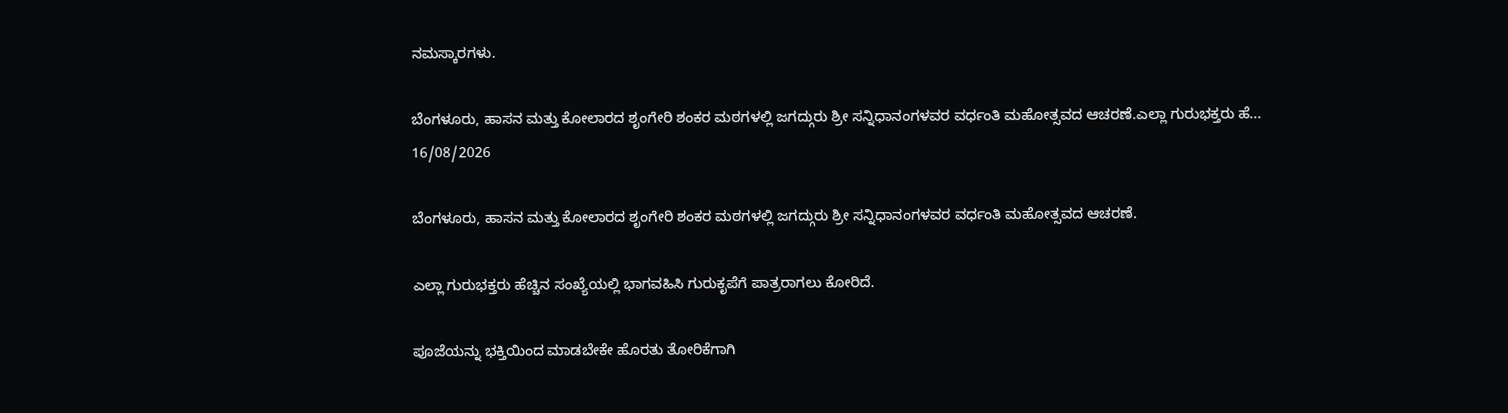ನಮಸ್ಕಾರಗಳು.

ಬೆಂಗಳೂರು, ಹಾಸನ ಮತ್ತು ಕೋಲಾರದ ಶೃಂಗೇರಿ ಶಂಕರ ಮಠಗಳಲ್ಲಿ ಜಗದ್ಗುರು ಶ್ರೀ ಸನ್ನಿಧಾನಂಗಳವರ ವರ್ಧಂತಿ ಮಹೋತ್ಸವದ ಆಚರಣೆ.ಎಲ್ಲಾ ಗುರುಭಕ್ತರು ಹೆ...
16/08/2026

ಬೆಂಗಳೂರು, ಹಾಸನ ಮತ್ತು ಕೋಲಾರದ ಶೃಂಗೇರಿ ಶಂಕರ ಮಠಗಳಲ್ಲಿ ಜಗದ್ಗುರು ಶ್ರೀ ಸನ್ನಿಧಾನಂಗಳವರ ವರ್ಧಂತಿ ಮಹೋತ್ಸವದ ಆಚರಣೆ.

ಎಲ್ಲಾ ಗುರುಭಕ್ತರು ಹೆಚ್ಚಿನ ಸಂಖ್ಯೆಯಲ್ಲಿ ಭಾಗವಹಿಸಿ ಗುರುಕೃಪೆಗೆ ಪಾತ್ರರಾಗಲು ಕೋರಿದೆ.

ಪೂಜೆಯನ್ನು ಭಕ್ತಿಯಿಂದ ಮಾಡಬೇಕೇ ಹೊರತು ತೋರಿಕೆಗಾಗಿ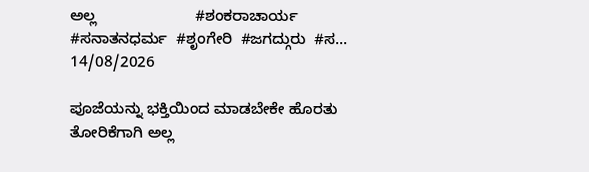ಅಲ್ಲ                       #ಶಂಕರಾಚಾರ್ಯ  #ಸನಾತನಧರ್ಮ  #ಶೃಂಗೇರಿ  #ಜಗದ್ಗುರು  #ಸ...
14/08/2026

ಪೂಜೆಯನ್ನು ಭಕ್ತಿಯಿಂದ ಮಾಡಬೇಕೇ ಹೊರತು ತೋರಿಕೆಗಾಗಿ ಅಲ್ಲ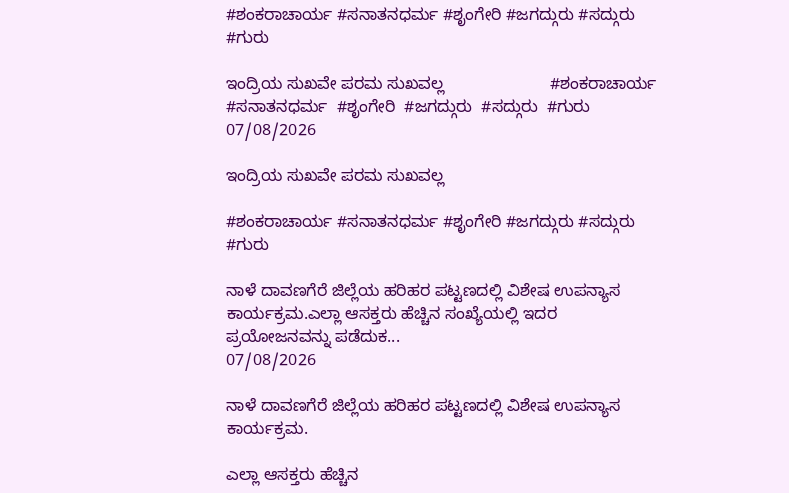#ಶಂಕರಾಚಾರ್ಯ #ಸನಾತನಧರ್ಮ #ಶೃಂಗೇರಿ #ಜಗದ್ಗುರು #ಸದ್ಗುರು #ಗುರು

ಇಂದ್ರಿಯ ಸುಖವೇ ಪರಮ ಸುಖವಲ್ಲ                       #ಶಂಕರಾಚಾರ್ಯ  #ಸನಾತನಧರ್ಮ  #ಶೃಂಗೇರಿ  #ಜಗದ್ಗುರು  #ಸದ್ಗುರು  #ಗುರು
07/08/2026

ಇಂದ್ರಿಯ ಸುಖವೇ ಪರಮ ಸುಖವಲ್ಲ

#ಶಂಕರಾಚಾರ್ಯ #ಸನಾತನಧರ್ಮ #ಶೃಂಗೇರಿ #ಜಗದ್ಗುರು #ಸದ್ಗುರು #ಗುರು

ನಾಳೆ ದಾವಣಗೆರೆ ಜಿಲ್ಲೆಯ ಹರಿಹರ ಪಟ್ಟಣದಲ್ಲಿ ವಿಶೇಷ ಉಪನ್ಯಾಸ ಕಾರ್ಯಕ್ರಮ.ಎಲ್ಲಾ ಆಸಕ್ತರು ಹೆಚ್ಚಿನ ಸಂಖ್ಯೆಯಲ್ಲಿ ಇದರ ಪ್ರಯೋಜನವನ್ನು ಪಡೆದುಕ...
07/08/2026

ನಾಳೆ ದಾವಣಗೆರೆ ಜಿಲ್ಲೆಯ ಹರಿಹರ ಪಟ್ಟಣದಲ್ಲಿ ವಿಶೇಷ ಉಪನ್ಯಾಸ ಕಾರ್ಯಕ್ರಮ.

ಎಲ್ಲಾ ಆಸಕ್ತರು ಹೆಚ್ಚಿನ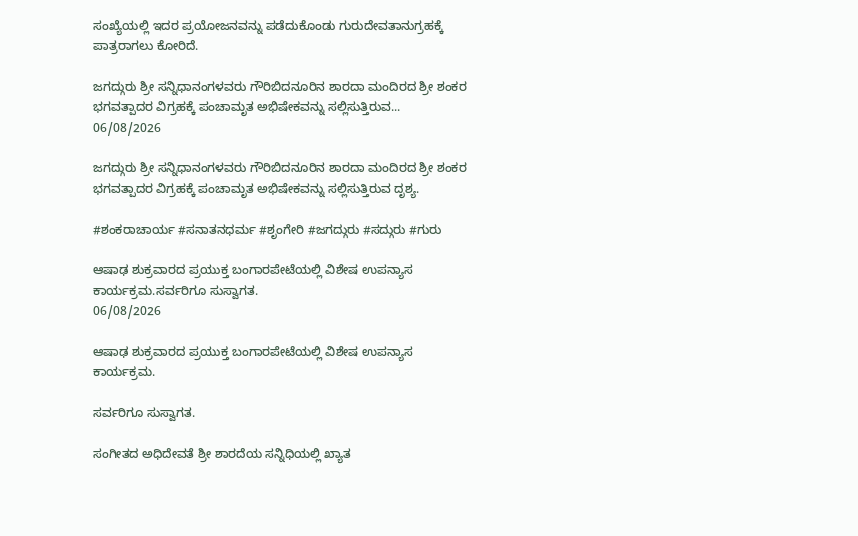ಸಂಖ್ಯೆಯಲ್ಲಿ ಇದರ ಪ್ರಯೋಜನವನ್ನು ಪಡೆದುಕೊಂಡು ಗುರುದೇವತಾನುಗ್ರಹಕ್ಕೆ ಪಾತ್ರರಾಗಲು ಕೋರಿದೆ.

ಜಗದ್ಗುರು ಶ್ರೀ ಸನ್ನಿಧಾನಂಗಳವರು ಗೌರಿಬಿದನೂರಿನ ಶಾರದಾ ಮಂದಿರದ ಶ್ರೀ ಶಂಕರ ಭಗವತ್ಪಾದರ ವಿಗ್ರಹಕ್ಕೆ ಪಂಚಾಮೃತ ಅಭಿಷೇಕವನ್ನು ಸಲ್ಲಿಸುತ್ತಿರುವ...
06/08/2026

ಜಗದ್ಗುರು ಶ್ರೀ ಸನ್ನಿಧಾನಂಗಳವರು ಗೌರಿಬಿದನೂರಿನ ಶಾರದಾ ಮಂದಿರದ ಶ್ರೀ ಶಂಕರ ಭಗವತ್ಪಾದರ ವಿಗ್ರಹಕ್ಕೆ ಪಂಚಾಮೃತ ಅಭಿಷೇಕವನ್ನು ಸಲ್ಲಿಸುತ್ತಿರುವ ದೃಶ್ಯ.

#ಶಂಕರಾಚಾರ್ಯ #ಸನಾತನಧರ್ಮ #ಶೃಂಗೇರಿ #ಜಗದ್ಗುರು #ಸದ್ಗುರು #ಗುರು

ಆಷಾಢ ಶುಕ್ರವಾರದ ಪ್ರಯುಕ್ತ ಬಂಗಾರಪೇಟೆಯಲ್ಲಿ ವಿಶೇಷ ಉಪನ್ಯಾಸ ಕಾರ್ಯಕ್ರಮ.ಸರ್ವರಿಗೂ ಸುಸ್ವಾಗತ.
06/08/2026

ಆಷಾಢ ಶುಕ್ರವಾರದ ಪ್ರಯುಕ್ತ ಬಂಗಾರಪೇಟೆಯಲ್ಲಿ ವಿಶೇಷ ಉಪನ್ಯಾಸ ಕಾರ್ಯಕ್ರಮ.

ಸರ್ವರಿಗೂ ಸುಸ್ವಾಗತ.

ಸಂಗೀತದ ಅಧಿದೇವತೆ ಶ್ರೀ ಶಾರದೆಯ ಸನ್ನಿಧಿಯಲ್ಲಿ ಖ್ಯಾತ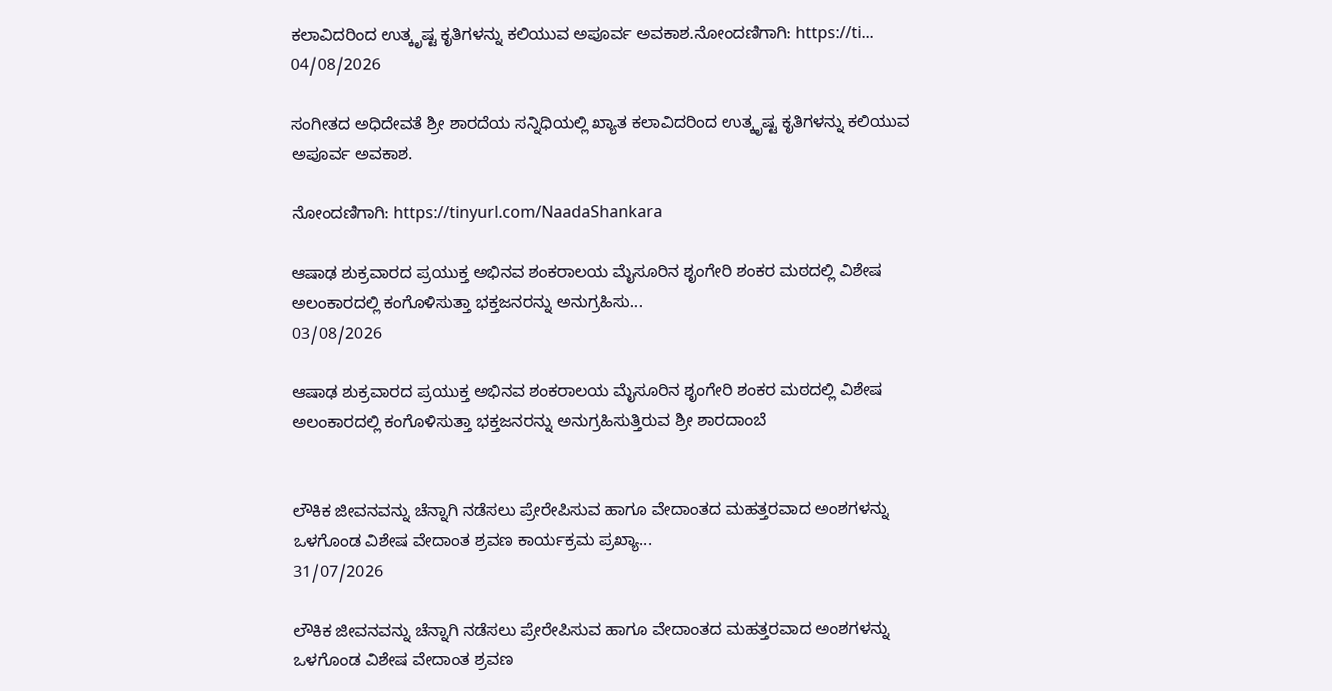ಕಲಾವಿದರಿಂದ ಉತ್ಕೃಷ್ಟ ಕೃತಿಗಳನ್ನು ಕಲಿಯುವ ಅಪೂರ್ವ ಅವಕಾಶ.ನೋಂದಣಿಗಾಗಿ: https://ti...
04/08/2026

ಸಂಗೀತದ ಅಧಿದೇವತೆ ಶ್ರೀ ಶಾರದೆಯ ಸನ್ನಿಧಿಯಲ್ಲಿ ಖ್ಯಾತ ಕಲಾವಿದರಿಂದ ಉತ್ಕೃಷ್ಟ ಕೃತಿಗಳನ್ನು ಕಲಿಯುವ ಅಪೂರ್ವ ಅವಕಾಶ.

ನೋಂದಣಿಗಾಗಿ: https://tinyurl.com/NaadaShankara

ಆಷಾಢ ಶುಕ್ರವಾರದ ಪ್ರಯುಕ್ತ ಅಭಿನವ ಶಂಕರಾಲಯ ಮೈಸೂರಿನ ಶೃಂಗೇರಿ ಶಂಕರ ಮಠದಲ್ಲಿ ವಿಶೇಷ ಅಲಂಕಾರದಲ್ಲಿ ಕಂಗೊಳಿಸುತ್ತಾ ಭಕ್ತಜನರನ್ನು ಅನುಗ್ರಹಿಸು...
03/08/2026

ಆಷಾಢ ಶುಕ್ರವಾರದ ಪ್ರಯುಕ್ತ ಅಭಿನವ ಶಂಕರಾಲಯ ಮೈಸೂರಿನ ಶೃಂಗೇರಿ ಶಂಕರ ಮಠದಲ್ಲಿ ವಿಶೇಷ ಅಲಂಕಾರದಲ್ಲಿ ಕಂಗೊಳಿಸುತ್ತಾ ಭಕ್ತಜನರನ್ನು ಅನುಗ್ರಹಿಸುತ್ತಿರುವ ಶ್ರೀ ಶಾರದಾಂಬೆ


ಲೌಕಿಕ ಜೀವನವನ್ನು ಚೆನ್ನಾಗಿ ನಡೆಸಲು ಪ್ರೇರೇಪಿಸುವ ಹಾಗೂ ವೇದಾಂತದ ಮಹತ್ತರವಾದ ಅಂಶಗಳನ್ನು ಒಳಗೊಂಡ ವಿಶೇಷ ವೇದಾಂತ ಶ್ರವಣ ಕಾರ್ಯಕ್ರಮ ಪ್ರಖ್ಯಾ...
31/07/2026

ಲೌಕಿಕ ಜೀವನವನ್ನು ಚೆನ್ನಾಗಿ ನಡೆಸಲು ಪ್ರೇರೇಪಿಸುವ ಹಾಗೂ ವೇದಾಂತದ ಮಹತ್ತರವಾದ ಅಂಶಗಳನ್ನು ಒಳಗೊಂಡ ವಿಶೇಷ ವೇದಾಂತ ಶ್ರವಣ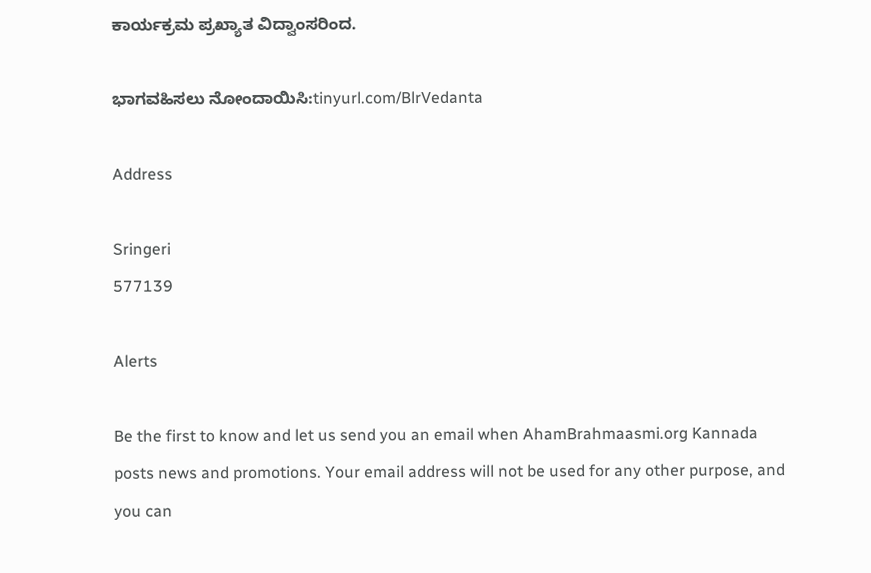ಕಾರ್ಯಕ್ರಮ ಪ್ರಖ್ಯಾತ ವಿದ್ವಾಂಸರಿಂದ.

ಭಾಗವಹಿಸಲು ನೋಂದಾಯಿಸಿ:tinyurl.com/BlrVedanta

Address

Sringeri
577139

Alerts

Be the first to know and let us send you an email when AhamBrahmaasmi.org Kannada posts news and promotions. Your email address will not be used for any other purpose, and you can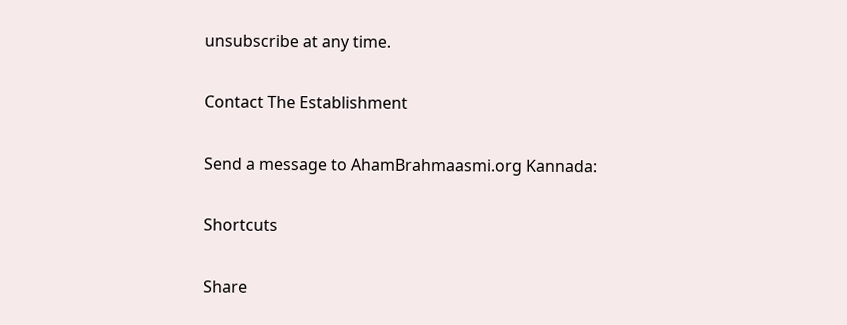unsubscribe at any time.

Contact The Establishment

Send a message to AhamBrahmaasmi.org Kannada:

Shortcuts

Share